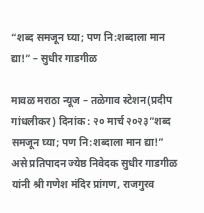“शब्द समजून घ्या; पण नि:शब्दाला मान द्या!” – सुधीर गाडगीळ

मावळ मराठा न्यूज – तळेगाव स्टेशन(प्रदीप गांधलीकर) दिनांक : २० मार्च २०२३”शब्द समजून घ्या; पण नि:शब्दाला मान द्या!” असे प्रतिपादन ज्येष्ठ निवेदक सुधीर गाडगीळ यांनी श्री गणेश मंदिर प्रांगण, राजगुरव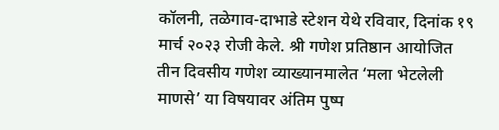कॉलनी, तळेगाव-दाभाडे स्टेशन येथे रविवार, दिनांक १९ मार्च २०२३ रोजी केले. श्री गणेश प्रतिष्ठान आयोजित तीन दिवसीय गणेश व्याख्यानमालेत ‘मला भेटलेली माणसे’ या विषयावर अंतिम पुष्प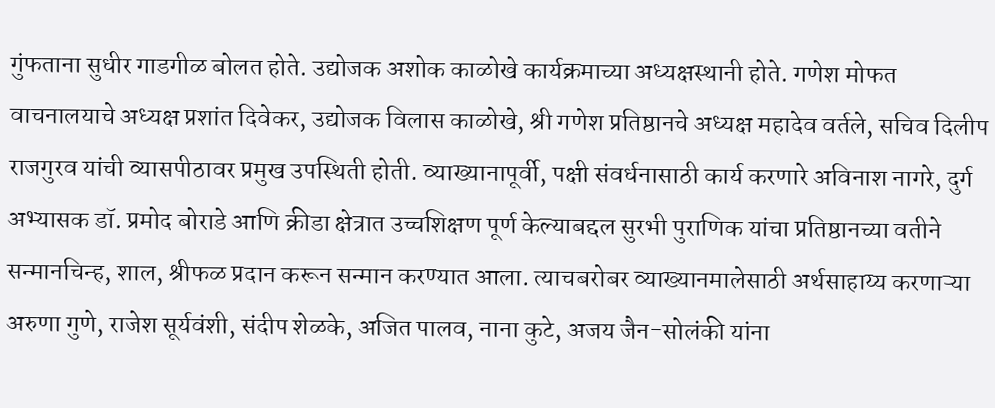गुंफताना सुधीर गाडगीळ बोलत होते. उद्योजक अशोक काळोखे कार्यक्रमाच्या अध्यक्षस्थानी होते. गणेश मोफत वाचनालयाचे अध्यक्ष प्रशांत दिवेकर, उद्योजक विलास काळोखे, श्री गणेश प्रतिष्ठानचे अध्यक्ष महादेव वर्तले, सचिव दिलीप राजगुरव यांची व्यासपीठावर प्रमुख उपस्थिती होती. व्याख्यानापूर्वी, पक्षी संवर्धनासाठी कार्य करणारे अविनाश नागरे, दुर्ग अभ्यासक डॉ. प्रमोद बोराडे आणि क्रीडा क्षेत्रात उच्चशिक्षण पूर्ण केल्याबद्दल सुरभी पुराणिक यांचा प्रतिष्ठानच्या वतीने सन्मानचिन्ह, शाल, श्रीफळ प्रदान करून सन्मान करण्यात आला. त्याचबरोबर व्याख्यानमालेसाठी अर्थसाहाय्य करणाऱ्या अरुणा गुणे, राजेश सूर्यवंशी, संदीप शेळके, अजित पालव, नाना कुटे, अजय जैन-सोलंकी यांना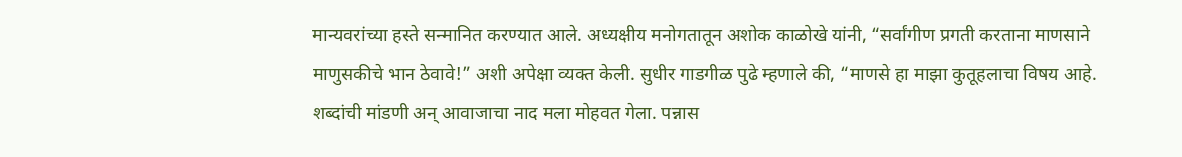मान्यवरांच्या हस्ते सन्मानित करण्यात आले. अध्यक्षीय मनोगतातून अशोक काळोखे यांनी, “सर्वांगीण प्रगती करताना माणसाने माणुसकीचे भान ठेवावे!” अशी अपेक्षा व्यक्त केली. सुधीर गाडगीळ पुढे म्हणाले की, “माणसे हा माझा कुतूहलाचा विषय आहे. शब्दांची मांडणी अन् आवाजाचा नाद मला मोहवत गेला. पन्नास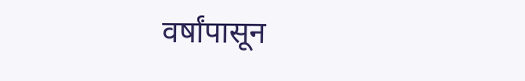वर्षांपासून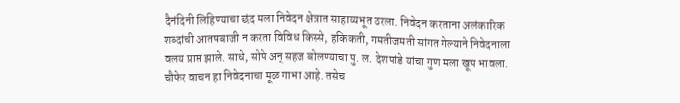दैनंदिनी लिहिण्याचा छंद मला निवेदन क्षेत्रात साहाय्यभूत ठरला. निवेदन करताना अलंकारिक शब्दांची आतषबाजी न करता विविध किस्से, हकिकती, गमतीजमती सांगत गेल्याने निवेदनाला वलय प्राप्त झाले. साधे, सोपे अन् सहज बोलण्याचा पु. ल. देशपांडे यांचा गुण मला खूप भावला. चौफेर वाचन हा निवेदनाचा मूळ गाभा आहे. तसेच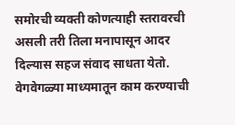समोरची व्यक्ती कोणत्याही स्तरावरची असली तरी तिला मनापासून आदर दिल्यास सहज संवाद साधता येतो. वेगवेगळ्या माध्यमातून काम करण्याची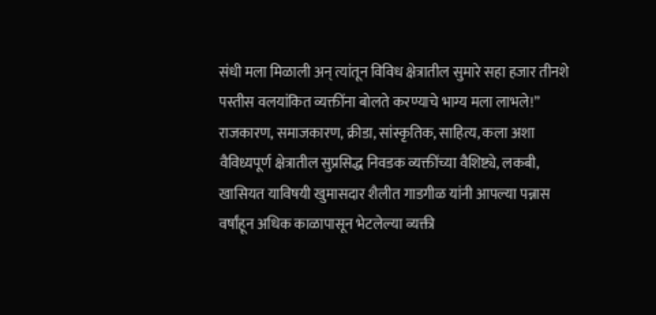संधी मला मिळाली अन् त्यांतून विविध क्षेत्रातील सुमारे सहा हजार तीनशे पस्तीस वलयांकित व्यक्तींना बोलते करण्याचे भाग्य मला लाभले!” राजकारण, समाजकारण, क्रीडा, सांस्कृतिक, साहित्य, कला अशा वैविध्यपूर्ण क्षेत्रातील सुप्रसिद्ध निवडक व्यक्तींच्या वैशिष्ट्ये, लकबी, खासियत याविषयी खुमासदार शैलीत गाडगीळ यांनी आपल्या पन्नास वर्षांहून अधिक काळापासून भेटलेल्या व्यक्ती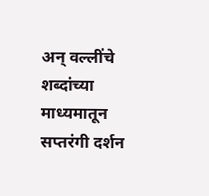अन् वल्लींचे शब्दांच्या माध्यमातून सप्तरंगी दर्शन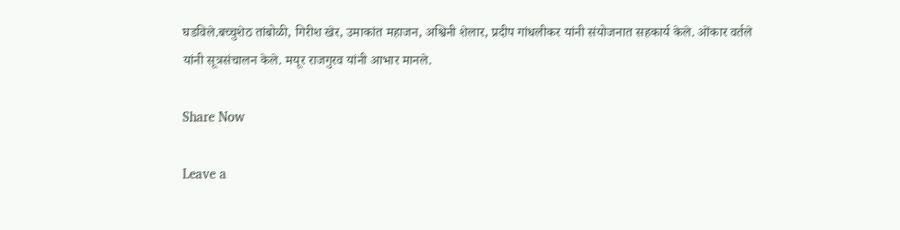घडविले.बच्चुशेठ तांबोळी, गिरीश खेर, उमाकांत महाजन, अश्विनी शेलार, प्रदीप गांधलीकर यांनी संयोजनात सहकार्य केले. ओंकार वर्तले यांनी सूत्रसंचालन केले. मयूर राजगुरव यांनी आभार मानले.

Share Now

Leave a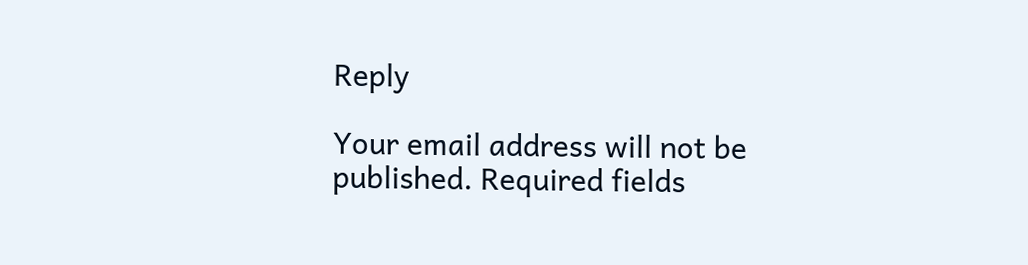Reply

Your email address will not be published. Required fields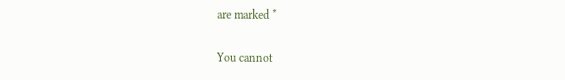are marked *

You cannot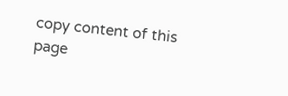copy content of this page